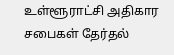உள்ளூராட்சி அதிகார சபைகள் தேர்தல்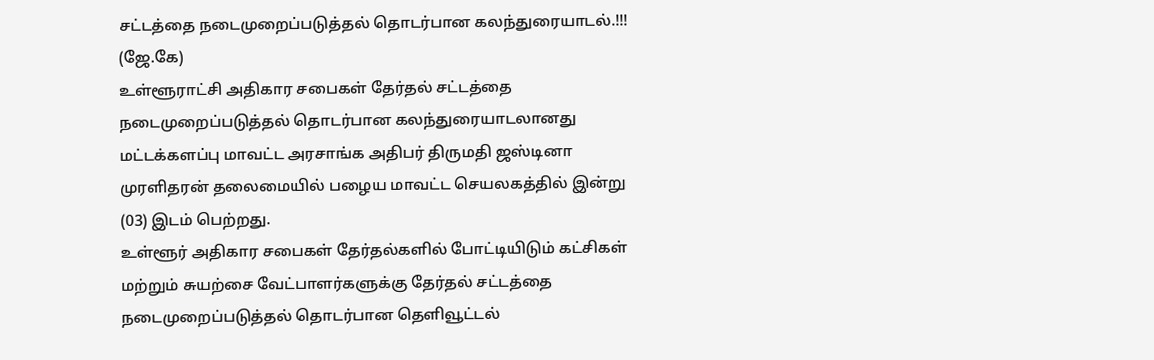சட்டத்தை நடைமுறைப்படுத்தல் தொடர்பான கலந்துரையாடல்.!!!
(ஜே.கே)
உள்ளூராட்சி அதிகார சபைகள் தேர்தல் சட்டத்தை நடைமுறைப்படுத்தல் தொடர்பான கலந்துரையாடலானது மட்டக்களப்பு மாவட்ட அரசாங்க அதிபர் திருமதி ஜஸ்டினா முரளிதரன் தலைமையில் பழைய மாவட்ட செயலகத்தில் இன்று (03) இடம் பெற்றது.
உள்ளூர் அதிகார சபைகள் தேர்தல்களில் போட்டியிடும் கட்சிகள் மற்றும் சுயற்சை வேட்பாளர்களுக்கு தேர்தல் சட்டத்தை நடைமுறைப்படுத்தல் தொடர்பான தெளிவூட்டல்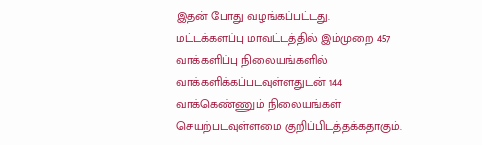இதன் போது வழங்கப்பட்டது.
மட்டக்களப்பு மாவட்டத்தில் இம்முறை 457 வாக்களிப்பு நிலையங்களில் வாக்களிக்கப்படவுள்ளதுடன் 144 வாக்கெண்ணும் நிலையங்கள் செயற்படவுள்ளமை குறிப்பிடத்தக்கதாகும்.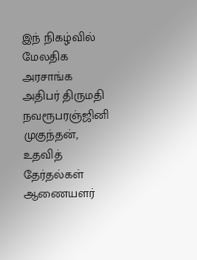இந் நிகழ்வில் மேலதிக அரசாங்க அதிபர் திருமதி நவரூபரஞ்ஜினி முகுந்தன், உதவித் தேர்தல்கள் ஆணையளர்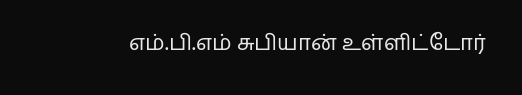எம்.பி.எம் சுபியான் உள்ளிட்டோர்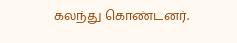கலந்து கொண்டனர்.